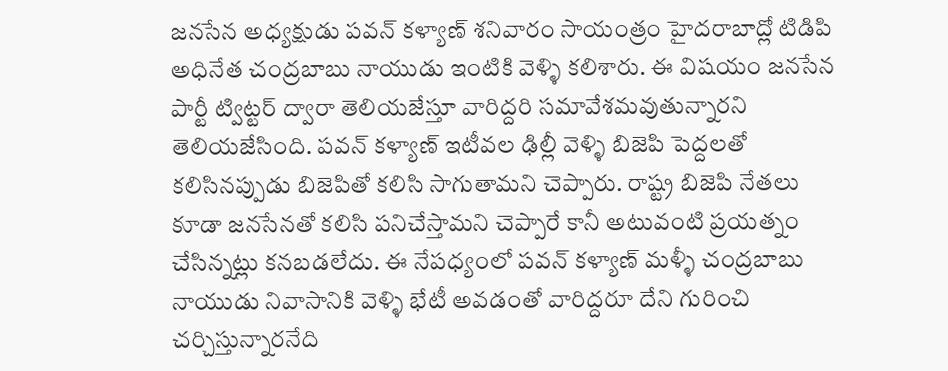జనసేన అధ్యక్షుడు పవన్ కళ్యాణ్ శనివారం సాయంత్రం హైదరాబాద్లో టిడిపి అధినేత చంద్రబాబు నాయుడు ఇంటికి వెళ్ళి కలిశారు. ఈ విషయం జనసేన పార్టీ ట్విట్టర్ ద్వారా తెలియజేస్తూ వారిద్దరి సమావేశమవుతున్నారని తెలియజేసింది. పవన్ కళ్యాణ్ ఇటీవల ఢిల్లీ వెళ్ళి బిజెపి పెద్దలతో కలిసినప్పుడు బిజెపితో కలిసి సాగుతామని చెప్పారు. రాష్ట్ర బిజెపి నేతలు కూడా జనసేనతో కలిసి పనిచేస్తామని చెప్పారే కానీ అటువంటి ప్రయత్నం చేసిన్నట్లు కనబడలేదు. ఈ నేపధ్యంలో పవన్ కళ్యాణ్ మళ్ళీ చంద్రబాబు నాయుడు నివాసానికి వెళ్ళి భేటీ అవడంతో వారిద్దరూ దేని గురించి చర్చిస్తున్నారనేది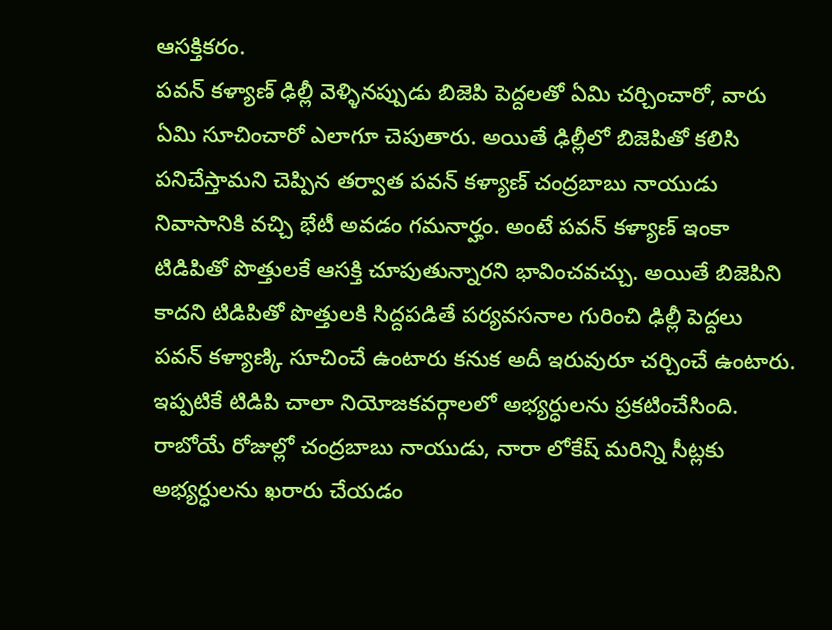ఆసక్తికరం.
పవన్ కళ్యాణ్ ఢిల్లీ వెళ్ళినప్పుడు బిజెపి పెద్దలతో ఏమి చర్చించారో, వారు ఏమి సూచించారో ఎలాగూ చెపుతారు. అయితే ఢిల్లీలో బిజెపితో కలిసి పనిచేస్తామని చెప్పిన తర్వాత పవన్ కళ్యాణ్ చంద్రబాబు నాయుడు నివాసానికి వచ్చి భేటీ అవడం గమనార్హం. అంటే పవన్ కళ్యాణ్ ఇంకా టిడిపితో పొత్తులకే ఆసక్తి చూపుతున్నారని భావించవచ్చు. అయితే బిజెపిని కాదని టిడిపితో పొత్తులకి సిద్దపడితే పర్యవసనాల గురించి ఢిల్లీ పెద్దలు పవన్ కళ్యాణ్కి సూచించే ఉంటారు కనుక అదీ ఇరువురూ చర్చించే ఉంటారు.
ఇప్పటికే టిడిపి చాలా నియోజకవర్గాలలో అభ్యర్ధులను ప్రకటించేసింది. రాబోయే రోజుల్లో చంద్రబాబు నాయుడు, నారా లోకేష్ మరిన్ని సీట్లకు అభ్యర్ధులను ఖరారు చేయడం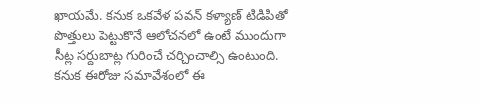ఖాయమే. కనుక ఒకవేళ పవన్ కళ్యాణ్ టిడిపితో పొత్తులు పెట్టుకొనే ఆలోచనలో ఉంటే ముందుగా సీట్ల సర్దుబాట్ల గురించే చర్చించాల్సి ఉంటుంది. కనుక ఈరోజు సమావేశంలో ఈ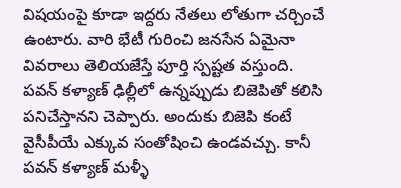విషయంపై కూడా ఇద్దరు నేతలు లోతుగా చర్చించే ఉంటారు. వారి భేటీ గురించి జనసేన ఏమైనా వివరాలు తెలియజేస్తే పూర్తి స్పష్టత వస్తుంది.
పవన్ కళ్యాణ్ ఢిల్లీలో ఉన్నప్పుడు బిజెపితో కలిసి పనిచేస్తానని చెప్పారు. అందుకు బిజెపి కంటే వైసీపీయే ఎక్కువ సంతోషించి ఉండవచ్చు. కానీ పవన్ కళ్యాణ్ మళ్ళీ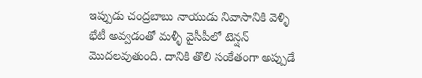ఇప్పుడు చంద్రబాబు నాయుడు నివాసానికి వెళ్ళి భేటీ అవ్వడంతో మళ్ళీ వైసీపీలో టెన్షన్ మొదలవుతుంది. దానికి తొలి సంకేతంగా అప్పుడే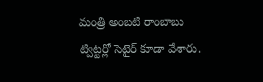మంత్రి అంబటి రాంబాబు ట్విట్టర్లో సెటైర్ కూడా వేశారు.